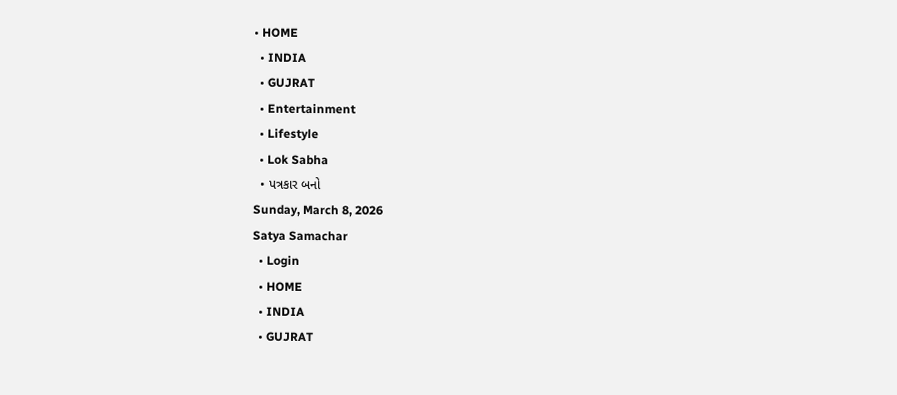• HOME
  • INDIA
  • GUJRAT
  • Entertainment
  • Lifestyle
  • Lok Sabha
  • પત્રકાર બનો
Sunday, March 8, 2026
Satya Samachar
  • Login
  • HOME
  • INDIA
  • GUJRAT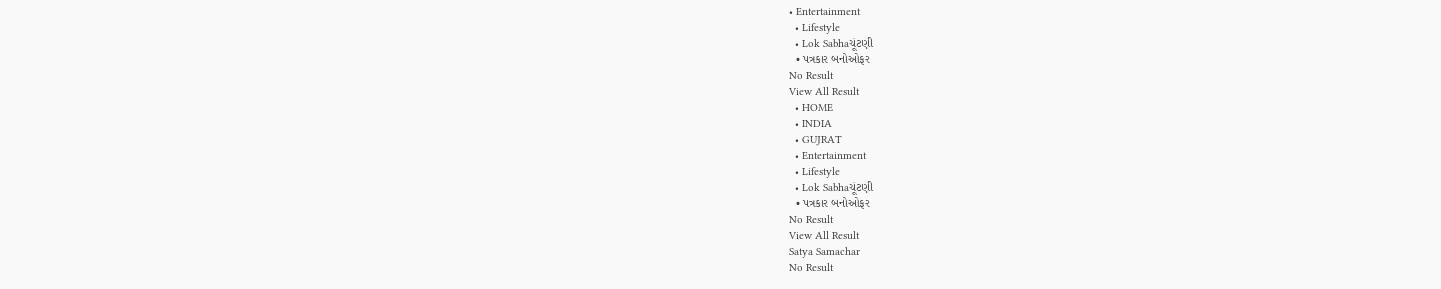• Entertainment
  • Lifestyle
  • Lok Sabhaચૂંટણી
  • પત્રકાર બનોઓફર
No Result
View All Result
  • HOME
  • INDIA
  • GUJRAT
  • Entertainment
  • Lifestyle
  • Lok Sabhaચૂંટણી
  • પત્રકાર બનોઓફર
No Result
View All Result
Satya Samachar
No Result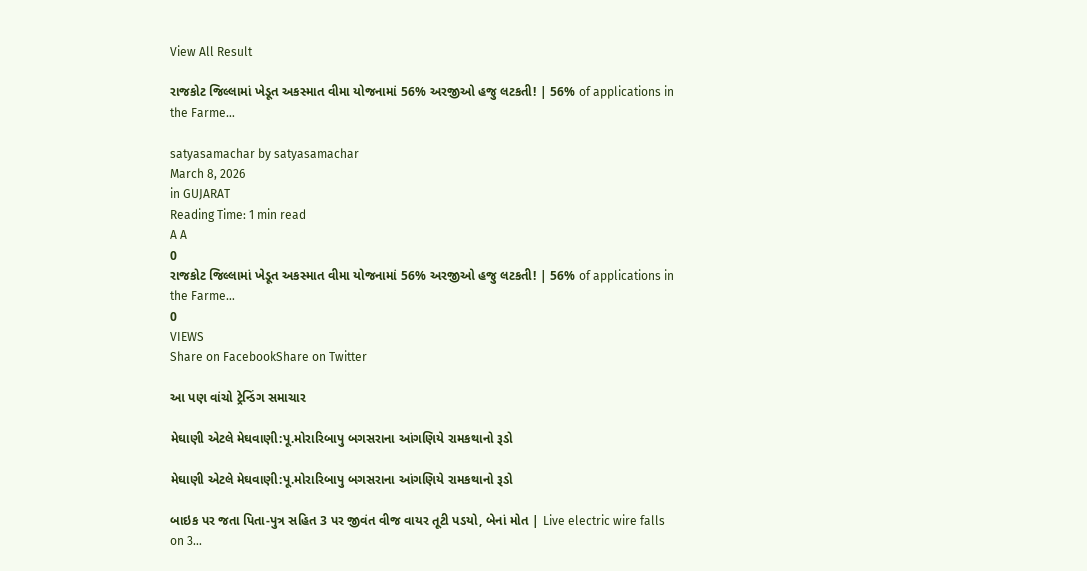View All Result

રાજકોટ જિલ્લામાં ખેડૂત અકસ્માત વીમા યોજનામાં 56% અરજીઓ હજુ લટકતી! | 56% of applications in the Farme…

satyasamachar by satyasamachar
March 8, 2026
in GUJARAT
Reading Time: 1 min read
A A
0
રાજકોટ જિલ્લામાં ખેડૂત અકસ્માત વીમા યોજનામાં 56% અરજીઓ હજુ લટકતી! | 56% of applications in the Farme…
0
VIEWS
Share on FacebookShare on Twitter

આ પણ વાંચો ટ્રેન્ડિંગ સમાચાર

મેઘાણી એટલે મેઘવાણી:પૂ.મોરારિબાપુ બગસરાના આંગણિયે રામકથાનો રૂડો

મેઘાણી એટલે મેઘવાણી:પૂ.મોરારિબાપુ બગસરાના આંગણિયે રામકથાનો રૂડો

બાઇક પર જતા પિતા-પુત્ર સહિત 3 પર જીવંત વીજ વાયર તૂટી પડયો, બેનાં મોત | Live electric wire falls on 3…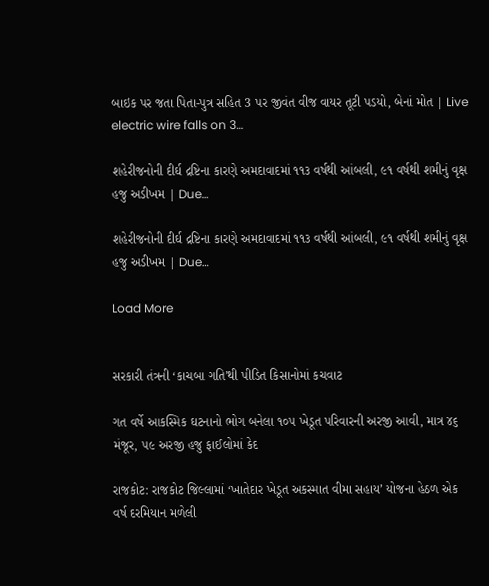બાઇક પર જતા પિતા-પુત્ર સહિત 3 પર જીવંત વીજ વાયર તૂટી પડયો, બેનાં મોત | Live electric wire falls on 3…

શહેરીજનોની દીર્ઘ દ્રષ્ટિના કારણે અમદાવાદમાં ૧૧૩ વર્ષથી આંબલી, ૯૧ વર્ષથી શમીનું વૃક્ષ હજુ અડીખમ | Due…

શહેરીજનોની દીર્ઘ દ્રષ્ટિના કારણે અમદાવાદમાં ૧૧૩ વર્ષથી આંબલી, ૯૧ વર્ષથી શમીનું વૃક્ષ હજુ અડીખમ | Due…

Load More


સરકારી તંત્રની ‘કાચબા ગતિ’થી પીડિત કિસાનોમાં કચવાટ

ગત વર્ષે આકસ્મિક ઘટનાનો ભોગ બનેલા ૧૦૫ ખેડૂત પરિવારની અરજી આવી, માત્ર ૪૬ મંજૂર, ૫૯ અરજી હજુ ફાઈલોમાં કેદ

રાજકોટ: રાજકોટ જિલ્લામાં ‘ખાતેદાર ખેડૂત અકસ્માત વીમા સહાય’ યોજના હેઠળ એક વર્ષ દરમિયાન મળેલી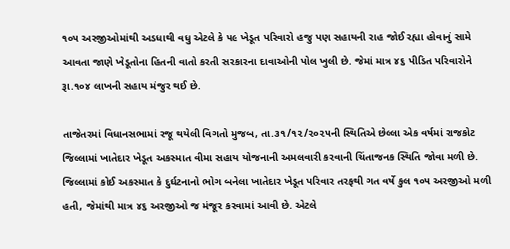૧૦૫ અરજીઓમાંથી અડધાથી વધુ એટલે કે ૫૯ ખેડૂત પરિવારો હજુ પણ સહાયની રાહ જોઈ રહ્યા હોવાનું સામે આવતા જાણે ખેડૂતોના હિતની વાતો કરતી સરકારના દાવાઓની પોલ ખુલી છે. જેમાં માત્ર ૪૬ પીડિત પરિવારોને રૂા.૧૦૪ લાખની સહાય મંજુર થઈ છે.

તાજેતરમાં વિધાનસભામાં રજૂ થયેલી વિગતો મુજબ, તા.૩૧/૧૨/૨૦૨૫ની સ્થિતિએ છેલ્લા એક વર્ષમાં રાજકોટ જિલ્લામાં ખાતેદાર ખેડૂત અકસ્માત વીમા સહાય યોજનાની અમલવારી કરવાની ચિંતાજનક સ્થિતિ જોવા મળી છે. જિલ્લામાં કોઈ અકસ્માત કે દુર્ઘટનાનો ભોગ બનેલા ખાતેદાર ખેડૂત પરિવાર તરફથી ગત વર્ષે કુલ ૧૦૫ અરજીઓ મળી હતી, જેમાંથી માત્ર ૪૬ અરજીઓ જ મંજૂર કરવામાં આવી છે. એટલે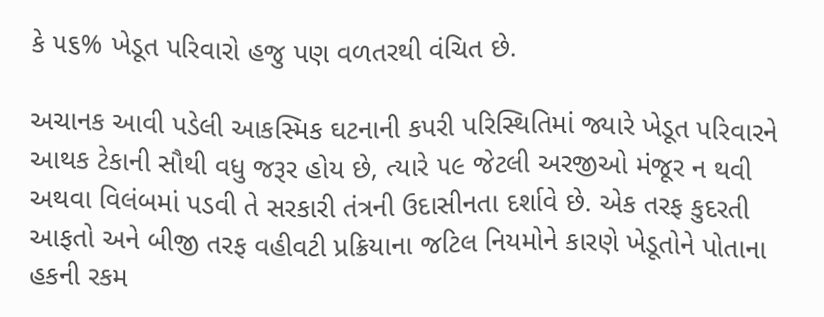કે ૫૬% ખેડૂત પરિવારો હજુ પણ વળતરથી વંચિત છે.

અચાનક આવી પડેલી આકસ્મિક ઘટનાની કપરી પરિસ્થિતિમાં જ્યારે ખેડૂત પરિવારને આથક ટેકાની સૌથી વધુ જરૂર હોય છે, ત્યારે ૫૯ જેટલી અરજીઓ મંજૂર ન થવી અથવા વિલંબમાં પડવી તે સરકારી તંત્રની ઉદાસીનતા દર્શાવે છે. એક તરફ કુદરતી આફતો અને બીજી તરફ વહીવટી પ્રક્રિયાના જટિલ નિયમોને કારણે ખેડૂતોને પોતાના હકની રકમ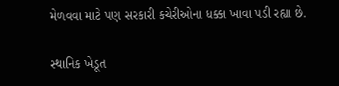મેળવવા માટે પણ સરકારી કચેરીઓના ધક્કા ખાવા પડી રહ્યા છે.

સ્થાનિક ખેડૂત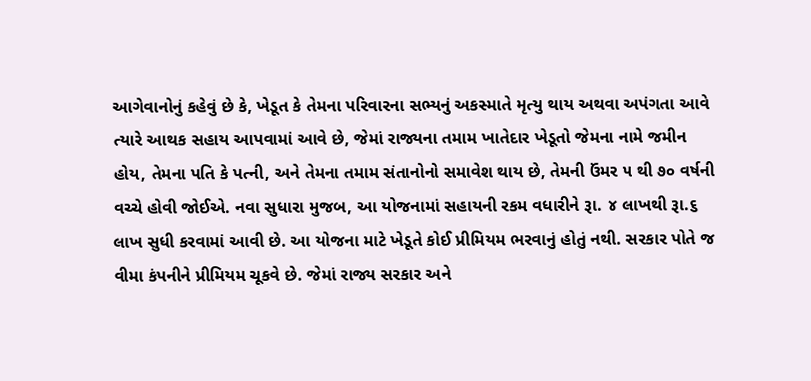આગેવાનોનું કહેવું છે કે, ખેડૂત કે તેમના પરિવારના સભ્યનું અકસ્માતે મૃત્યુ થાય અથવા અપંગતા આવે ત્યારે આથક સહાય આપવામાં આવે છે, જેમાં રાજ્યના તમામ ખાતેદાર ખેડૂતો જેમના નામે જમીન હોય, તેમના પતિ કે પત્ની, અને તેમના તમામ સંતાનોનો સમાવેશ થાય છે, તેમની ઉંમર ૫ થી ૭૦ વર્ષની વચ્ચે હોવી જોઈએ. નવા સુધારા મુજબ, આ યોજનામાં સહાયની રકમ વધારીને રૂા. ૪ લાખથી રૂા.૬ લાખ સુધી કરવામાં આવી છે. આ યોજના માટે ખેડૂતે કોઈ પ્રીમિયમ ભરવાનું હોતું નથી. સરકાર પોતે જ વીમા કંપનીને પ્રીમિયમ ચૂકવે છે. જેમાં રાજ્ય સરકાર અને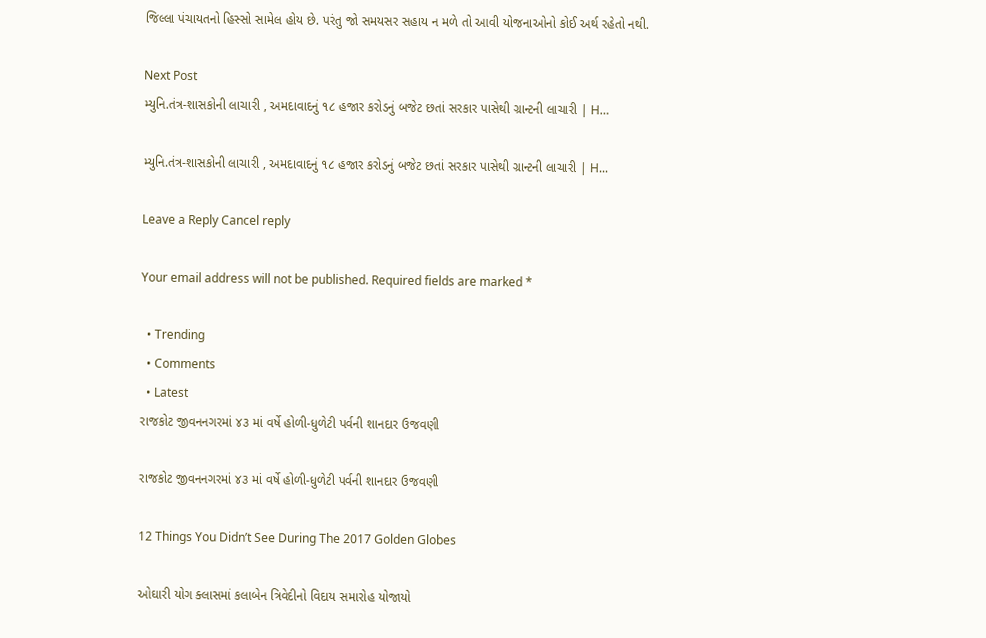જિલ્લા પંચાયતનો હિસ્સો સામેલ હોય છે. પરંતુ જો સમયસર સહાય ન મળે તો આવી યોજનાઓનો કોઈ અર્થ રહેતો નથી.

Next Post
મ્યુનિ.તંત્ર-શાસકોની લાચારી , અમદાવાદનું ૧૮ હજાર કરોડનું બજેટ છતાં સરકાર પાસેથી ગ્રાન્ટની લાચારી | H…

મ્યુનિ.તંત્ર-શાસકોની લાચારી , અમદાવાદનું ૧૮ હજાર કરોડનું બજેટ છતાં સરકાર પાસેથી ગ્રાન્ટની લાચારી | H...

Leave a Reply Cancel reply

Your email address will not be published. Required fields are marked *

  • Trending
  • Comments
  • Latest
રાજકોટ જીવનનગરમાં ૪૩ માં વર્ષે હોળી-ધુળેટી પર્વની શાનદાર ઉજવણી

રાજકોટ જીવનનગરમાં ૪૩ માં વર્ષે હોળી-ધુળેટી પર્વની શાનદાર ઉજવણી

12 Things You Didn’t See During The 2017 Golden Globes

ઓઘારી યોગ ક્લાસમાં કલાબેન ત્રિવેદીનો વિદાય સમારોહ યોજાયો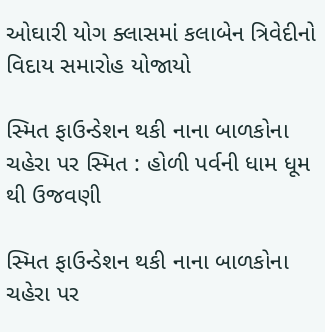ઓઘારી યોગ ક્લાસમાં કલાબેન ત્રિવેદીનો વિદાય સમારોહ યોજાયો

સ્મિત ફાઉન્ડેશન થકી નાના બાળકોના ચહેરા પર સ્મિત : હોળી પર્વની ધામ ધૂમ થી ઉજવણી

સ્મિત ફાઉન્ડેશન થકી નાના બાળકોના ચહેરા પર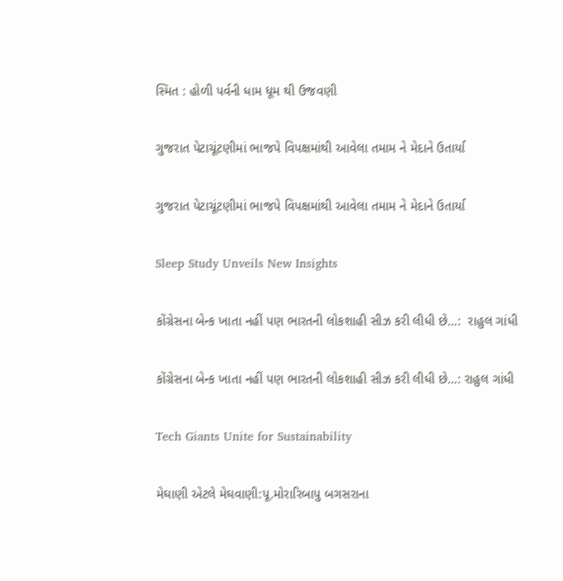સ્મિત : હોળી પર્વની ધામ ધૂમ થી ઉજવણી

ગુજરાત પેટાચૂંટણીમાં ભાજપે વિપક્ષમાંથી આવેલા તમામ ને મેદાને ઉતાર્યા

ગુજરાત પેટાચૂંટણીમાં ભાજપે વિપક્ષમાંથી આવેલા તમામ ને મેદાને ઉતાર્યા

Sleep Study Unveils New Insights

કોંગ્રેસના બેન્ક ખાતા નહીં પણ ભારતની લોકશાહી સીઝ કરી લીધી છે…:  રાહુલ ગાંધી

કોંગ્રેસના બેન્ક ખાતા નહીં પણ ભારતની લોકશાહી સીઝ કરી લીધી છે…: રાહુલ ગાંધી

Tech Giants Unite for Sustainability

મેઘાણી એટલે મેઘવાણી:પૂ.મોરારિબાપુ બગસરાના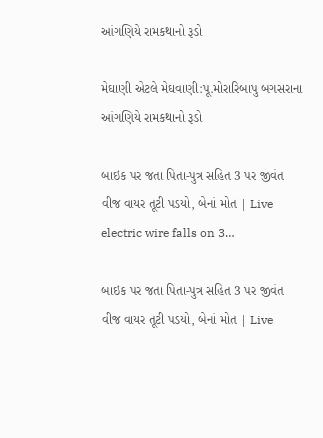આંગણિયે રામકથાનો રૂડો

મેઘાણી એટલે મેઘવાણી:પૂ.મોરારિબાપુ બગસરાના આંગણિયે રામકથાનો રૂડો

બાઇક પર જતા પિતા-પુત્ર સહિત 3 પર જીવંત વીજ વાયર તૂટી પડયો, બેનાં મોત | Live electric wire falls on 3…

બાઇક પર જતા પિતા-પુત્ર સહિત 3 પર જીવંત વીજ વાયર તૂટી પડયો, બેનાં મોત | Live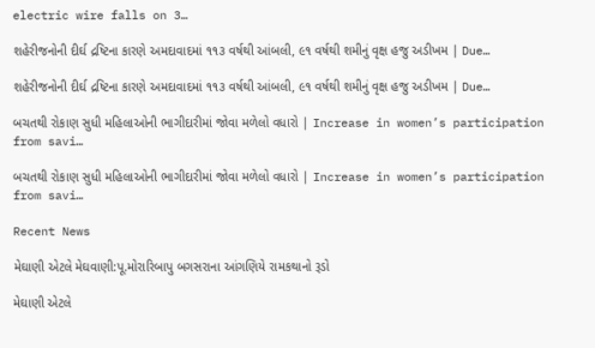electric wire falls on 3…

શહેરીજનોની દીર્ઘ દ્રષ્ટિના કારણે અમદાવાદમાં ૧૧૩ વર્ષથી આંબલી, ૯૧ વર્ષથી શમીનું વૃક્ષ હજુ અડીખમ | Due…

શહેરીજનોની દીર્ઘ દ્રષ્ટિના કારણે અમદાવાદમાં ૧૧૩ વર્ષથી આંબલી, ૯૧ વર્ષથી શમીનું વૃક્ષ હજુ અડીખમ | Due…

બચતથી રોકાણ સુધી મહિલાઓની ભાગીદારીમાં જોવા મળેલો વધારો | Increase in women’s participation from savi…

બચતથી રોકાણ સુધી મહિલાઓની ભાગીદારીમાં જોવા મળેલો વધારો | Increase in women’s participation from savi…

Recent News

મેઘાણી એટલે મેઘવાણી:પૂ.મોરારિબાપુ બગસરાના આંગણિયે રામકથાનો રૂડો

મેઘાણી એટલે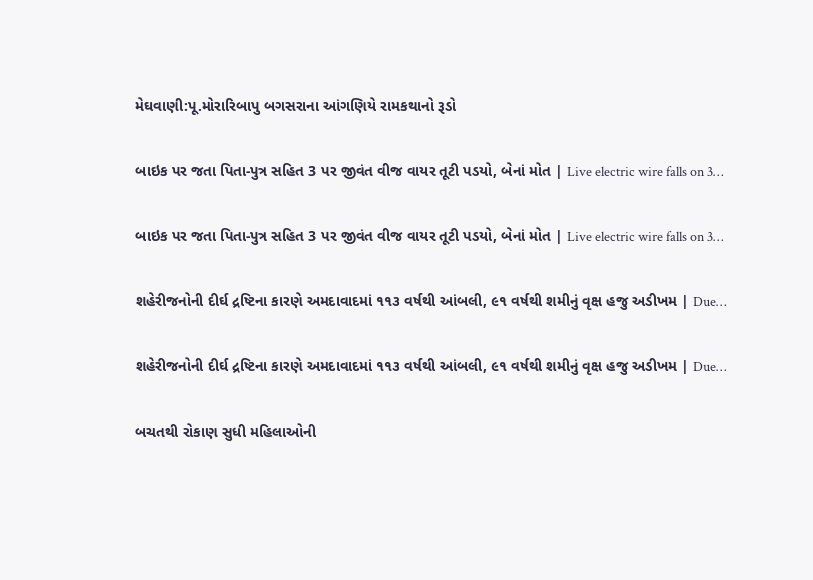મેઘવાણી:પૂ.મોરારિબાપુ બગસરાના આંગણિયે રામકથાનો રૂડો

બાઇક પર જતા પિતા-પુત્ર સહિત 3 પર જીવંત વીજ વાયર તૂટી પડયો, બેનાં મોત | Live electric wire falls on 3…

બાઇક પર જતા પિતા-પુત્ર સહિત 3 પર જીવંત વીજ વાયર તૂટી પડયો, બેનાં મોત | Live electric wire falls on 3…

શહેરીજનોની દીર્ઘ દ્રષ્ટિના કારણે અમદાવાદમાં ૧૧૩ વર્ષથી આંબલી, ૯૧ વર્ષથી શમીનું વૃક્ષ હજુ અડીખમ | Due…

શહેરીજનોની દીર્ઘ દ્રષ્ટિના કારણે અમદાવાદમાં ૧૧૩ વર્ષથી આંબલી, ૯૧ વર્ષથી શમીનું વૃક્ષ હજુ અડીખમ | Due…

બચતથી રોકાણ સુધી મહિલાઓની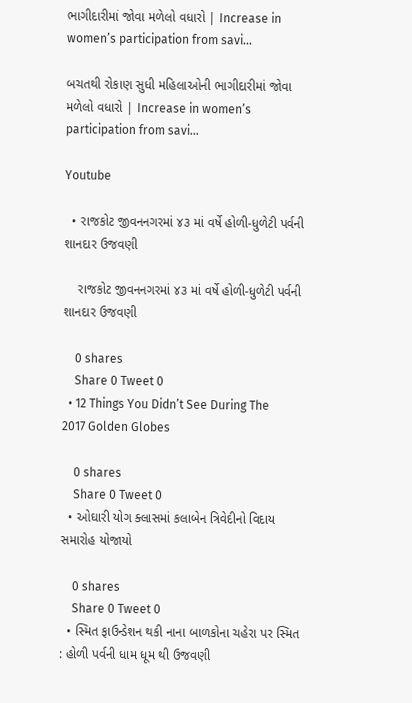ભાગીદારીમાં જોવા મળેલો વધારો | Increase in women’s participation from savi…

બચતથી રોકાણ સુધી મહિલાઓની ભાગીદારીમાં જોવા મળેલો વધારો | Increase in women’s participation from savi…

Youtube

  • રાજકોટ જીવનનગરમાં ૪૩ માં વર્ષે હોળી-ધુળેટી પર્વની શાનદાર ઉજવણી

    રાજકોટ જીવનનગરમાં ૪૩ માં વર્ષે હોળી-ધુળેટી પર્વની શાનદાર ઉજવણી

    0 shares
    Share 0 Tweet 0
  • 12 Things You Didn’t See During The 2017 Golden Globes

    0 shares
    Share 0 Tweet 0
  • ઓઘારી યોગ ક્લાસમાં કલાબેન ત્રિવેદીનો વિદાય સમારોહ યોજાયો

    0 shares
    Share 0 Tweet 0
  • સ્મિત ફાઉન્ડેશન થકી નાના બાળકોના ચહેરા પર સ્મિત : હોળી પર્વની ધામ ધૂમ થી ઉજવણી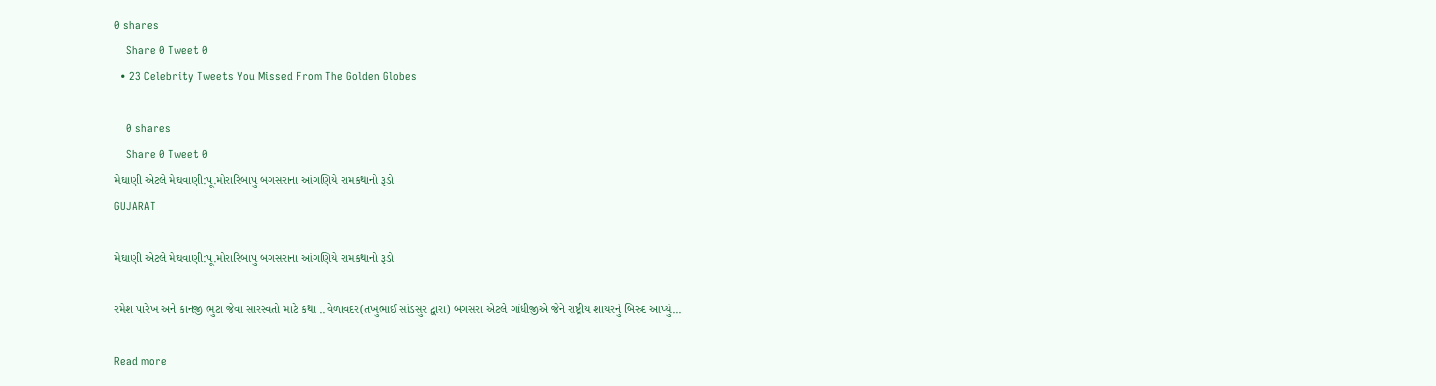0 shares
    Share 0 Tweet 0
  • 23 Celebrity Tweets You Missed From The Golden Globes

    0 shares
    Share 0 Tweet 0
મેઘાણી એટલે મેઘવાણી:પૂ.મોરારિબાપુ બગસરાના આંગણિયે રામકથાનો રૂડો
GUJARAT

મેઘાણી એટલે મેઘવાણી:પૂ.મોરારિબાપુ બગસરાના આંગણિયે રામકથાનો રૂડો

રમેશ પારેખ અને કાનજી ભુટા જેવા સારસ્વતો માટે કથા ..વેળાવદર(તખુભાઈ સાંડસુર દ્વારા) બગસરા એટલે ગાંધીજીએ જેને રાષ્ટ્રીય શાયરનું બિરુદ આપ્યું...

Read more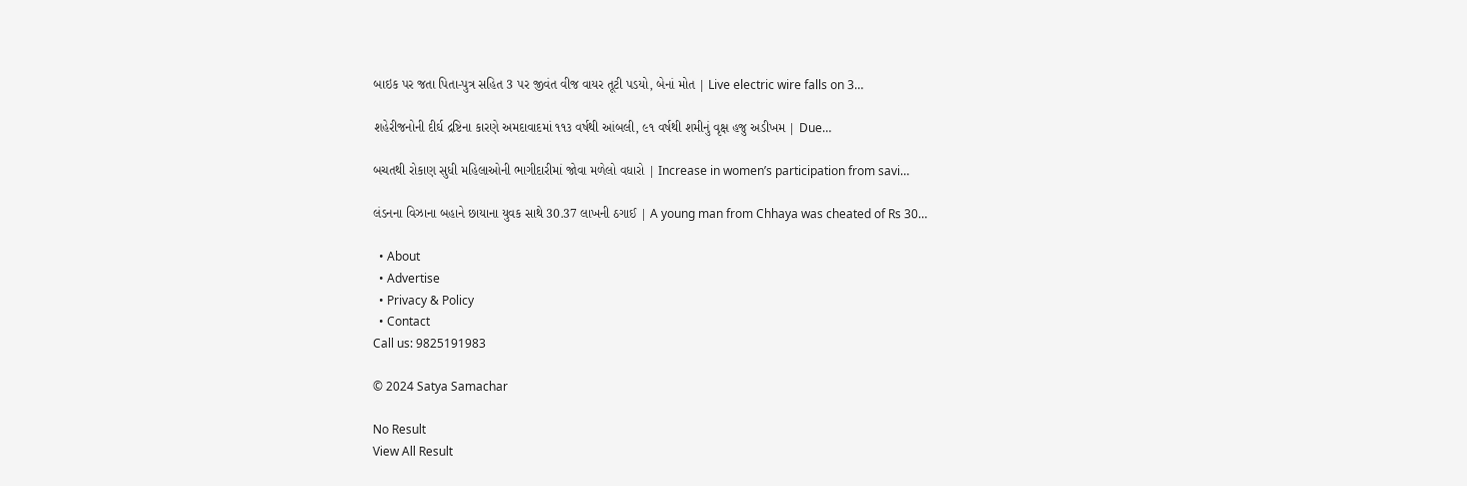બાઇક પર જતા પિતા-પુત્ર સહિત 3 પર જીવંત વીજ વાયર તૂટી પડયો, બેનાં મોત | Live electric wire falls on 3…

શહેરીજનોની દીર્ઘ દ્રષ્ટિના કારણે અમદાવાદમાં ૧૧૩ વર્ષથી આંબલી, ૯૧ વર્ષથી શમીનું વૃક્ષ હજુ અડીખમ | Due…

બચતથી રોકાણ સુધી મહિલાઓની ભાગીદારીમાં જોવા મળેલો વધારો | Increase in women’s participation from savi…

લંડનના વિઝાના બહાને છાયાના યુવક સાથે 30.37 લાખની ઠગાઈ | A young man from Chhaya was cheated of Rs 30…

  • About
  • Advertise
  • Privacy & Policy
  • Contact
Call us: 9825191983

© 2024 Satya Samachar

No Result
View All Result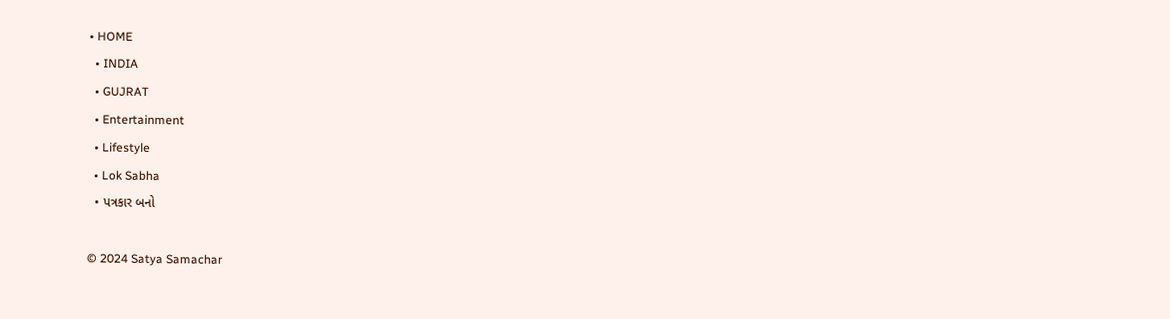• HOME
  • INDIA
  • GUJRAT
  • Entertainment
  • Lifestyle
  • Lok Sabha
  • પત્રકાર બનો

© 2024 Satya Samachar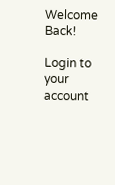Welcome Back!

Login to your account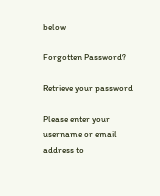below

Forgotten Password?

Retrieve your password

Please enter your username or email address to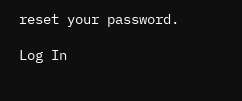reset your password.

Log In